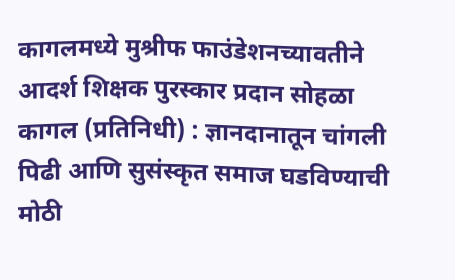कागलमध्ये मुश्रीफ फाउंडेशनच्यावतीने आदर्श शिक्षक पुरस्कार प्रदान सोहळा
कागल (प्रतिनिधी) : ज्ञानदानातून चांगली पिढी आणि सुसंस्कृत समाज घडविण्याची मोठी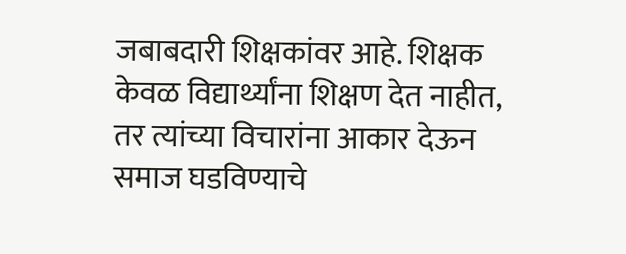जबाबदारी शिक्षकांवर आहे. शिक्षक केवळ विद्यार्थ्यांना शिक्षण देत नाहीत, तर त्यांच्या विचारांना आकार देऊन समाज घडविण्याचे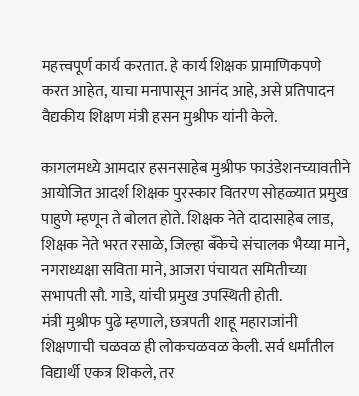महत्त्वपूर्ण कार्य करतात. हे कार्य शिक्षक प्रामाणिकपणे करत आहेत, याचा मनापासून आनंद आहे, असे प्रतिपादन वैद्यकीय शिक्षण मंत्री हसन मुश्रीफ यांनी केले.

कागलमध्ये आमदार हसनसाहेब मुश्रीफ फाउंडेशनच्यावतीने आयोजित आदर्श शिक्षक पुरस्कार वितरण सोहळ्यात प्रमुख पाहुणे म्हणून ते बोलत होते. शिक्षक नेते दादासाहेब लाड, शिक्षक नेते भरत रसाळे, जिल्हा बँकेचे संचालक भैय्या माने, नगराध्यक्षा सविता माने, आजरा पंचायत समितीच्या सभापती सौ. गाडे, यांची प्रमुख उपस्थिती होती.
मंत्री मुश्रीफ पुढे म्हणाले, छत्रपती शाहू महाराजांनी शिक्षणाची चळवळ ही लोकचळवळ केली. सर्व धर्मांतील विद्यार्थी एकत्र शिकले, तर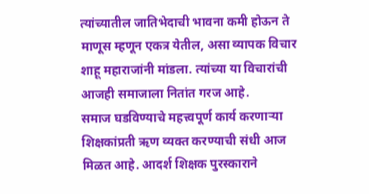त्यांच्यातील जातिभेदाची भावना कमी होऊन ते माणूस म्हणून एकत्र येतील, असा व्यापक विचार शाहू महाराजांनी मांडला. त्यांच्या या विचारांची आजही समाजाला नितांत गरज आहे.
समाज घडविण्याचे महत्त्वपूर्ण कार्य करणाऱ्या शिक्षकांप्रती ऋण व्यक्त करण्याची संधी आज मिळत आहे. आदर्श शिक्षक पुरस्काराने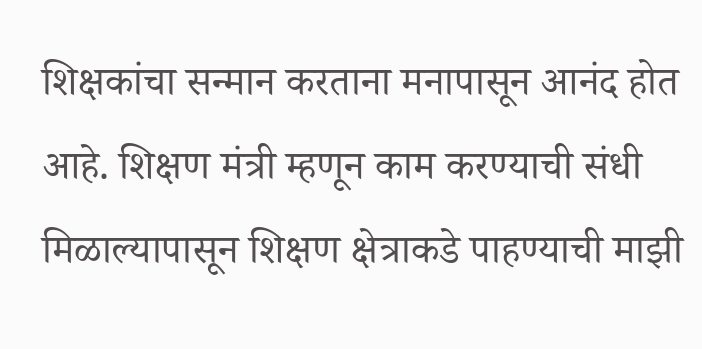शिक्षकांचा सन्मान करताना मनापासून आनंद होत आहे. शिक्षण मंत्री म्हणून काम करण्याची संधी मिळाल्यापासून शिक्षण क्षेत्राकडे पाहण्याची माझी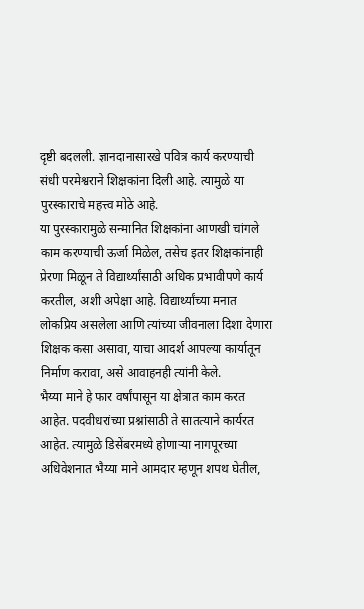दृष्टी बदलली. ज्ञानदानासारखे पवित्र कार्य करण्याची संधी परमेश्वराने शिक्षकांना दिली आहे. त्यामुळे या पुरस्काराचे महत्त्व मोठे आहे.
या पुरस्कारामुळे सन्मानित शिक्षकांना आणखी चांगले काम करण्याची ऊर्जा मिळेल, तसेच इतर शिक्षकांनाही प्रेरणा मिळून ते विद्यार्थ्यांसाठी अधिक प्रभावीपणे कार्य करतील, अशी अपेक्षा आहे. विद्यार्थ्यांच्या मनात लोकप्रिय असलेला आणि त्यांच्या जीवनाला दिशा देणारा शिक्षक कसा असावा, याचा आदर्श आपल्या कार्यातून निर्माण करावा, असे आवाहनही त्यांनी केले.
भैय्या माने हे फार वर्षांपासून या क्षेत्रात काम करत आहेत. पदवीधरांच्या प्रश्नांसाठी ते सातत्याने कार्यरत आहेत. त्यामुळे डिसेंबरमध्ये होणाऱ्या नागपूरच्या अधिवेशनात भैय्या माने आमदार म्हणून शपथ घेतील,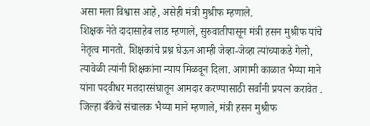असा मला विश्वास आहे, असेही मंत्री मुश्रीफ म्हणाले.
शिक्षक नेते दादासाहेब लाड म्हणाले, सुरुवातीपासून मंत्री हसन मुश्रीफ यांचे नेतृत्व मानतो. शिक्षकांचे प्रश्न घेऊन आम्ही जेव्हा-जेव्हा त्यांच्याकडे गेलो, त्यावेळी त्यांनी शिक्षकांना न्याय मिळवून दिला. आगामी काळात भैय्या माने यांना पदवीधर मतदारसंघातून आमदार करण्यासाठी सर्वांनी प्रयत्न करावेत .
जिल्हा बँकेचे संचालक भैय्या माने म्हणाले, मंत्री हसन मुश्रीफ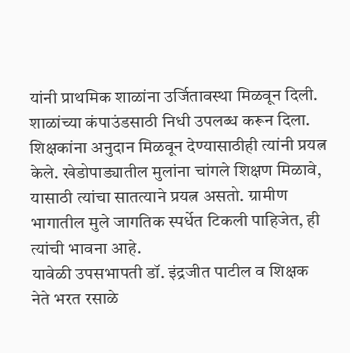यांनी प्राथमिक शाळांना उर्जितावस्था मिळवून दिली. शाळांच्या कंपाउंडसाठी निधी उपलब्ध करून दिला. शिक्षकांना अनुदान मिळवून देण्यासाठीही त्यांनी प्रयत्न केले. खेडोपाड्यातील मुलांना चांगले शिक्षण मिळावे, यासाठी त्यांचा सातत्याने प्रयत्न असतो. ग्रामीण भागातील मुले जागतिक स्पर्धेत टिकली पाहिजेत, ही त्यांची भावना आहे.
यावेळी उपसभापती डॉ. इंद्रजीत पाटील व शिक्षक नेते भरत रसाळे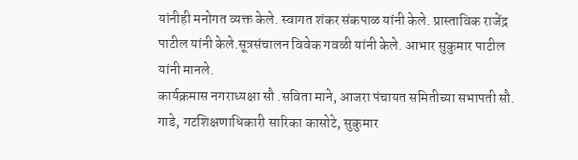यांनीही मनोगत व्यक्त केले. स्वागत शंकर संकपाळ यांनी केले. प्रास्ताविक राजेंद्र पाटील यांनी केले.सूत्रसंचालन विवेक गवळी यांनी केले. आभार सुकुमार पाटील यांनी मानले.
कार्यक्रमास नगराध्यक्षा सौ .सविता माने, आजरा पंचायत समितीच्या सभापती सौ. गाडे, गटशिक्षणाधिकारी सारिका कासोटे, सुकुमार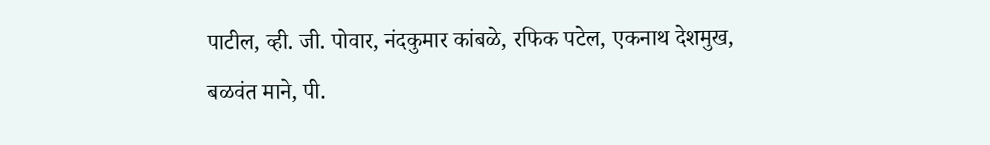पाटील, व्ही. जी. पोवार, नंदकुमार कांबळे, रफिक पटेल, एकनाथ देशमुख, बळवंत माने, पी.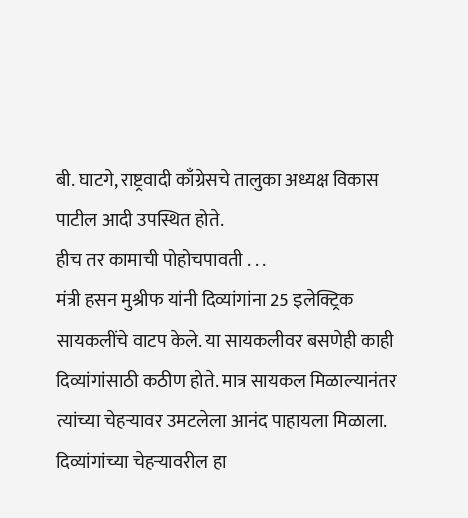बी. घाटगे, राष्ट्रवादी काँग्रेसचे तालुका अध्यक्ष विकास पाटील आदी उपस्थित होते.
हीच तर कामाची पोहोचपावती . . .
मंत्री हसन मुश्रीफ यांनी दिव्यांगांना 25 इलेक्ट्रिक सायकलींचे वाटप केले. या सायकलीवर बसणेही काही दिव्यांगांसाठी कठीण होते. मात्र सायकल मिळाल्यानंतर त्यांच्या चेहऱ्यावर उमटलेला आनंद पाहायला मिळाला. दिव्यांगांच्या चेहऱ्यावरील हा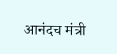आनंदच मंत्री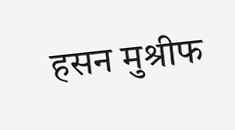हसन मुश्रीफ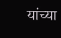यांच्या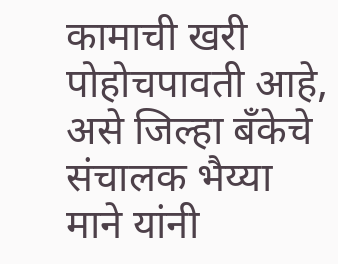कामाची खरी पोहोचपावती आहे, असे जिल्हा बँकेचे संचालक भैय्या माने यांनी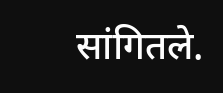सांगितले.